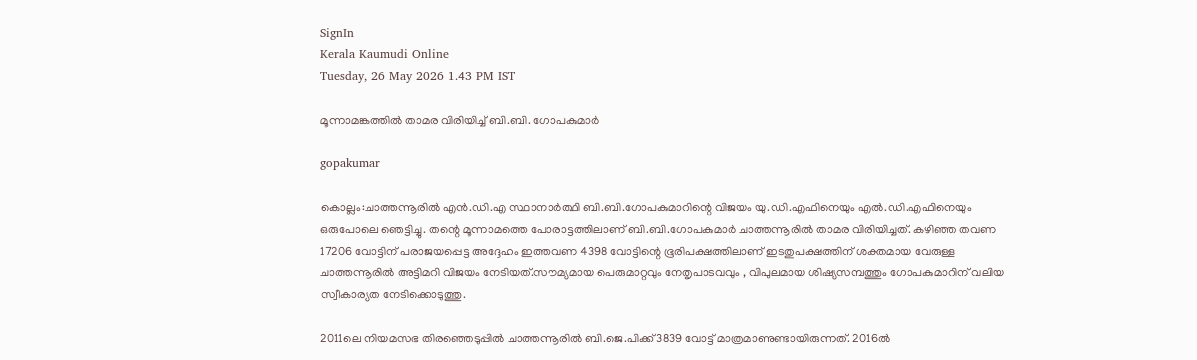SignIn
Kerala Kaumudi Online
Tuesday, 26 May 2026 1.43 PM IST

മൂന്നാമങ്കത്തിൽ താമര വിരിയിച്ച് ബി.ബി. ഗോപകുമാർ

gopakumar

കൊല്ലം:ചാത്തന്നൂരിൽ എൻ.ഡി.എ സ്ഥാനാർത്ഥി ബി.ബി.ഗോപകുമാറിന്റെ വിജയം യു.ഡി.എഫിനെയും എൽ.ഡി.എഫിനെയും ഒരുപോലെ ഞെട്ടിച്ചു. തന്റെ മൂന്നാമത്തെ പോരാട്ടത്തിലാണ് ബി.ബി.ഗോപകുമാർ ചാത്തന്നൂരിൽ താമര വിരിയിച്ചത്. കഴിഞ്ഞ തവണ 17206 വോട്ടിന് പരാജയപ്പെട്ട അദ്ദേഹം ഇത്തവണ 4398 വോട്ടിന്റെ ഭൂരിപക്ഷത്തിലാണ് ഇടതുപക്ഷത്തിന് ശക്തമായ വേരുള്ള ചാത്തന്നൂരിൽ അട്ടിമറി വിജയം നേടിയത്.സൗമ്യമായ പെരുമാറ്റവും നേതൃപാടവവും , വിപുലമായ ശിഷ്യസമ്പത്തും ഗോപകുമാറിന് വലിയ സ്വീകാര്യത നേടിക്കൊടുത്തു.

2011ലെ നിയമസഭ തിര‌ഞ്ഞെടുപ്പിൽ ചാത്തന്നൂരിൽ ബി.ജെ.പിക്ക് 3839 വോട്ട് മാത്രമാണുണ്ടായിരുന്നത്. 2016ൽ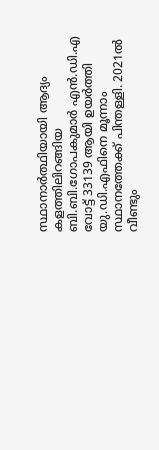സ്ഥാനാർത്ഥിയായി ആദ്യം കളത്തിലിറങ്ങിയ ബി.ബി.ഗോപകുമാർ എൻ.ഡി.എ വോട്ട് 33139 ആയി ഉയർത്തി യു.ഡി.എഫിനെ മൂന്നാം സ്ഥാനത്തേക്ക് പിന്തള്ളി. 2021ൽ വീണ്ടും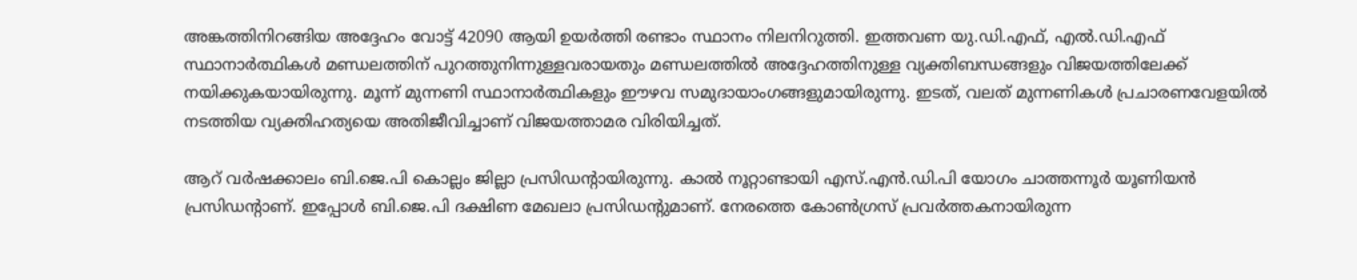അങ്കത്തിനിറങ്ങിയ അദ്ദേഹം വോട്ട് 42090 ആയി ഉയർത്തി രണ്ടാം സ്ഥാനം നിലനിറുത്തി. ഇത്തവണ യു.ഡി.എഫ്, എൽ.ഡി.എഫ് സ്ഥാനാർത്ഥികൾ മണ്ഡലത്തിന് പുറത്തുനിന്നുള്ളവരായതും മണ്ഡലത്തിൽ അദ്ദേഹത്തിനുള്ള വ്യക്തിബന്ധങ്ങളും വിജയത്തിലേക്ക് നയിക്കുകയായിരുന്നു. മൂന്ന് മുന്നണി സ്ഥാനാർത്ഥികളും ഈഴവ സമുദായാംഗങ്ങളുമായിരുന്നു. ഇടത്, വലത് മുന്നണികൾ പ്രചാരണവേളയിൽ നടത്തിയ വ്യക്തിഹത്യയെ അതിജീവിച്ചാണ് വിജയത്താമര വിരിയിച്ചത്.

ആറ് വർഷക്കാലം ബി.ജെ.പി കൊല്ലം ജില്ലാ പ്രസിഡന്റായിരുന്നു. കാൽ നൂറ്റാണ്ടായി എസ്.എൻ.ഡി.പി യോഗം ചാത്തന്നൂർ യൂണിയൻ പ്രസിഡന്റാണ്. ഇപ്പോൾ ബി.ജെ.പി ദക്ഷിണ മേഖലാ പ്രസിഡന്റുമാണ്. നേരത്തെ കോൺഗ്രസ് പ്രവർത്തകനായിരുന്ന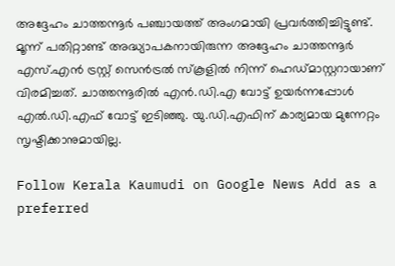അദ്ദേഹം ചാത്തന്നൂർ പഞ്ചായത്ത് അംഗമായി പ്രവർത്തിച്ചിട്ടുണ്ട്. മൂന്ന് പതിറ്റാണ്ട് അദ്ധ്യാപകനായിരുന്ന അദ്ദേഹം ചാത്തന്നൂർ എസ്.എൻ ട്രസ്റ്റ് സെൻട്രൽ സ്കൂളിൽ നിന്ന് ഹെഡ്മാസ്റ്ററായാണ് വിരമിച്ചത്. ചാത്തന്നൂരിൽ എൻ.ഡി.എ വോട്ട് ഉയർന്നപ്പോൾ എൽ.ഡി.എഫ് വോട്ട് ഇടിഞ്ഞു. യു.ഡി.എഫിന് കാര്യമായ മുന്നേറ്റം സൃഷ്ടിക്കാനുമായില്ല.

Follow Kerala Kaumudi on Google News Add as a preferred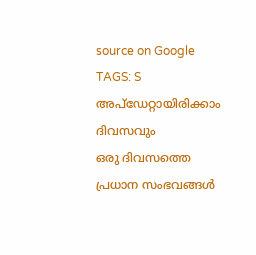source on Google
TAGS: S
അപ്ഡേറ്റായിരിക്കാം ദിവസവും
ഒരു ദിവസത്തെ പ്രധാന സംഭവങ്ങൾ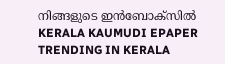നിങ്ങളുടെ ഇൻബോക്സിൽ
KERALA KAUMUDI EPAPER
TRENDING IN KERALA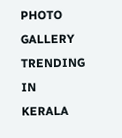PHOTO GALLERY
TRENDING IN KERALA